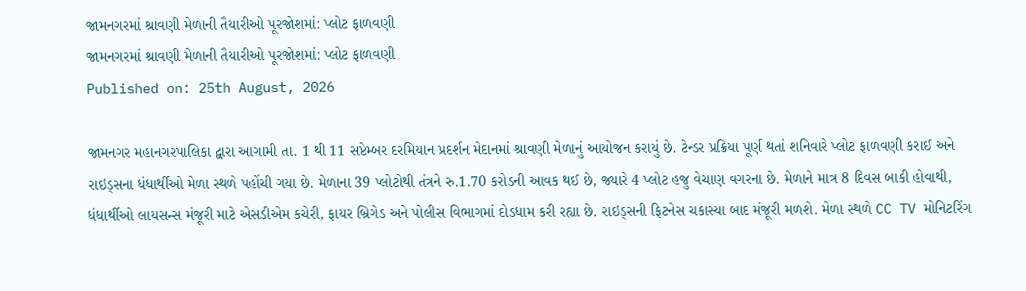જામનગરમાં શ્રાવણી મેળાની તૈયારીઓ પૂરજોશમાં: પ્લોટ ફાળવણી
જામનગરમાં શ્રાવણી મેળાની તૈયારીઓ પૂરજોશમાં: પ્લોટ ફાળવણી
Published on: 25th August, 2026

જામનગર મહાનગરપાલિકા દ્વારા આગામી તા. 1 થી 11 સપ્ટેમ્બર દરમિયાન પ્રદર્શન મેદાનમાં શ્રાવણી મેળાનું આયોજન કરાયું છે. ટેન્ડર પ્રક્રિયા પૂર્ણ થતાં શનિવારે પ્લોટ ફાળવણી કરાઈ અને રાઇડ્સના ધંધાર્થીઓ મેળા સ્થળે પહોંચી ગયા છે. મેળાના 39 પ્લોટોથી તંત્રને રુ.1.70 કરોડની આવક થઈ છે, જ્યારે 4 પ્લોટ હજુ વેચાણ વગરના છે. મેળાને માત્ર 8 દિવસ બાકી હોવાથી, ધંધાર્થીઓ લાયસન્સ મંજૂરી માટે એસડીએમ કચેરી, ફાયર બ્રિગેડ અને પોલીસ વિભાગમાં દોડધામ કરી રહ્યા છે. રાઇડ્સની ફિટનેસ ચકાસ્યા બાદ મંજૂરી મળશે. મેળા સ્થળે CC TV મોનિટરિંગ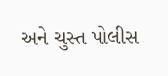અને ચુસ્ત પોલીસ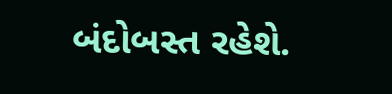બંદોબસ્ત રહેશે.